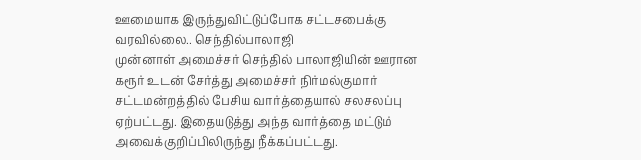ஊமையாக இருந்துவிட்டுப்போக சட்டசபைக்கு வரவில்லை.. செந்தில்பாலாஜி
முன்னாள் அமைச்சர் செந்தில் பாலாஜியின் ஊரான கரூர் உடன் சேர்த்து அமைச்சர் நிர்மல்குமார் சட்டமன்றத்தில் பேசிய வார்த்தையால் சலசலப்பு ஏற்பட்டது. இதையடுத்து அந்த வார்த்தை மட்டும் அவைக்குறிப்பிலிருந்து நீக்கப்பட்டது.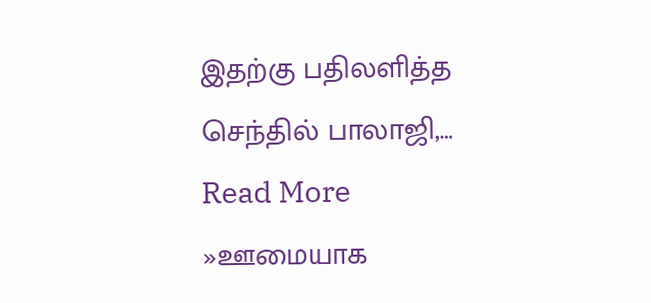இதற்கு பதிலளித்த செந்தில் பாலாஜி,… Read More »ஊமையாக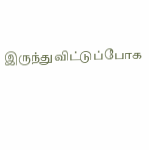இருந்துவிட்டுப்போக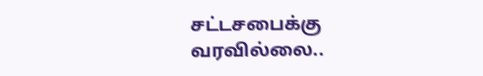சட்டசபைக்கு வரவில்லை..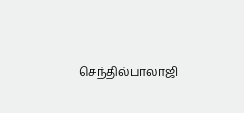செந்தில்பாலாஜி